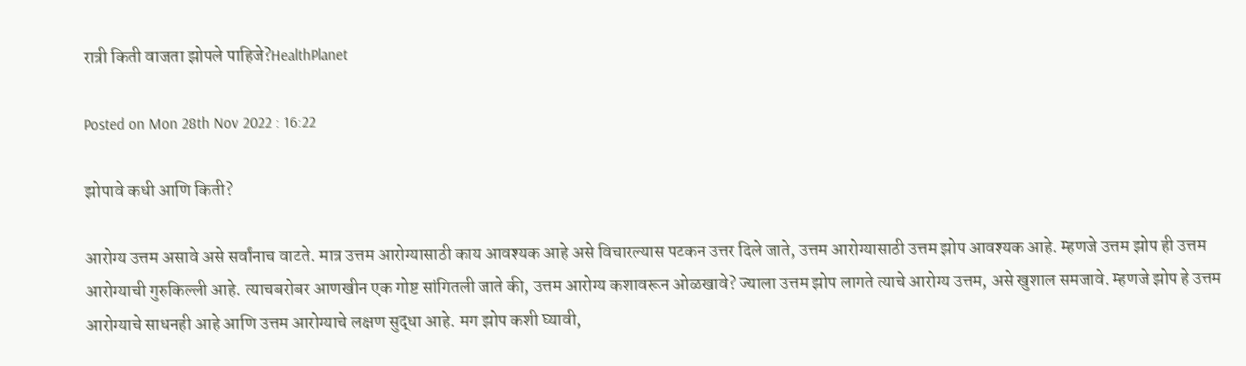रात्री किती वाजता झोपले पाहिजे?HealthPlanet

Posted on Mon 28th Nov 2022 : 16:22

झोपावे कधी आणि किती?

आरोग्य उत्तम असावे असे सर्वांनाच वाटते. मात्र उत्तम आरोग्यासाठी काय आवश्यक आहे असे विचारल्यास पटकन उत्तर दिले जाते, उत्तम आरोग्यासाठी उत्तम झोप आवश्यक आहे. म्हणजे उत्तम झोप ही उत्तम आरोग्याची गुरुकिल्ली आहे. त्याचबरोबर आणखीन एक गोष्ट सांगितली जाते की, उत्तम आरोग्य कशावरून ओळखावे? ज्याला उत्तम झोप लागते त्याचे आरोग्य उत्तम, असे खुशाल समजावे. म्हणजे झोप हे उत्तम आरोग्याचे साधनही आहे आणि उत्तम आरोग्याचे लक्षण सुद्धा आहे. मग झोप कशी घ्यावी,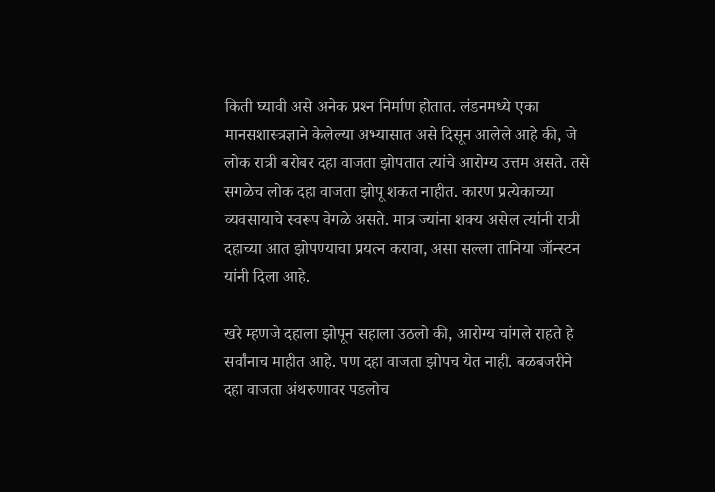किती घ्यावी असे अनेक प्रश्‍न निर्माण होतात. लंडनमध्ये एका मानसशास्त्रज्ञाने केलेल्या अभ्यासात असे दिसून आलेले आहे की, जे लोक रात्री बरोबर दहा वाजता झोपतात त्यांचे आरोग्य उत्तम असते. तसे सगळेच लोक दहा वाजता झोपू शकत नाहीत. कारण प्रत्येकाच्या व्यवसायाचे स्वरूप वेगळे असते. मात्र ज्यांना शक्य असेल त्यांनी रात्री दहाच्या आत झोपण्याचा प्रयत्न करावा, असा सल्ला तानिया जॉन्स्टन यांनी दिला आहे.

खरे म्हणजे दहाला झोपून सहाला उठलो की, आरोग्य चांगले राहते हे सर्वांनाच माहीत आहे. पण दहा वाजता झोपच येत नाही. बळबजरीने दहा वाजता अंथरुणावर पडलोच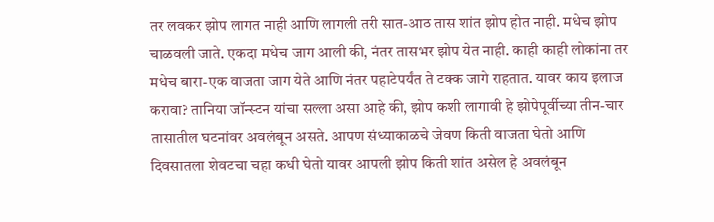तर लवकर झोप लागत नाही आणि लागली तरी सात-आठ तास शांत झोप होत नाही. मधेच झोप चाळवली जाते. एकदा मधेच जाग आली की, नंतर तासभर झोप येत नाही. काही काही लोकांना तर मधेच बारा-एक वाजता जाग येते आणि नंतर पहाटेपर्यंत ते टक्क जागे राहतात. यावर काय इलाज करावा? तानिया जॉन्स्टन यांचा सल्ला असा आहे की, झोप कशी लागावी हे झोपेपूर्वीच्या तीन-चार तासातील घटनांवर अवलंबून असते. आपण संध्याकाळचे जेवण किती वाजता घेतो आणि दिवसातला शेवटचा चहा कधी घेतो यावर आपली झोप किती शांत असेल हे अवलंबून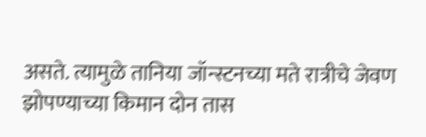असते. त्यामुळे तानिया जॉन्स्टनच्या मते रात्रीचे जेवण झोपण्याच्या किमान दोन तास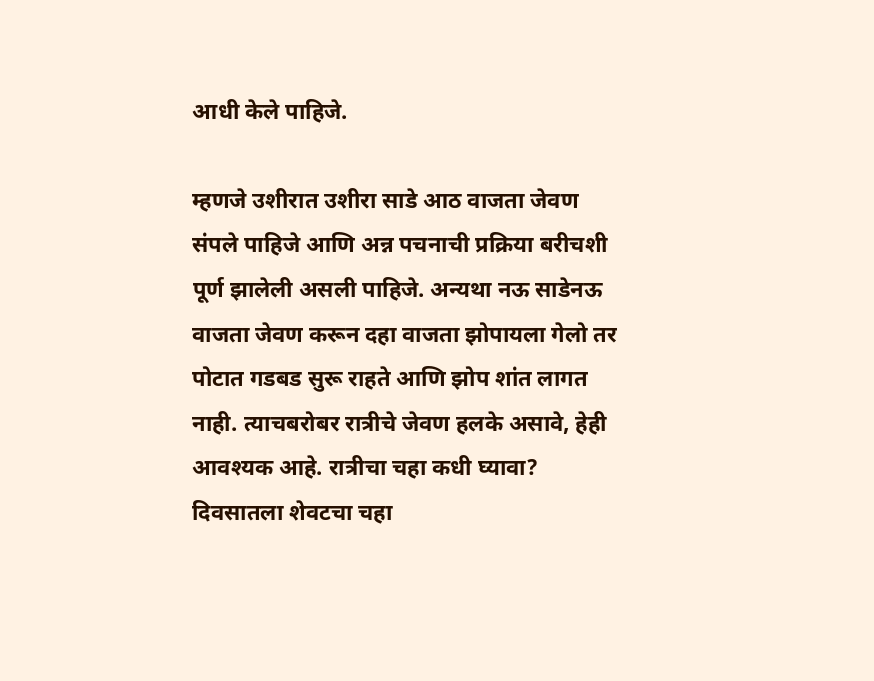आधी केले पाहिजे.

म्हणजे उशीरात उशीरा साडे आठ वाजता जेवण संपले पाहिजे आणि अन्न पचनाची प्रक्रिया बरीचशी पूर्ण झालेली असली पाहिजे. अन्यथा नऊ साडेनऊ वाजता जेवण करून दहा वाजता झोपायला गेलो तर पोटात गडबड सुरू राहते आणि झोप शांत लागत नाही. त्याचबरोबर रात्रीचे जेवण हलके असावे, हेही आवश्यक आहे. रात्रीचा चहा कधी घ्यावा? दिवसातला शेवटचा चहा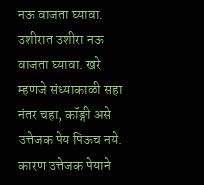नऊ वाजता घ्यावा. उशीरात उशीरा नऊ वाजता घ्यावा. खरे म्हणजे संध्याकाळी सहा नंतर चहा, कॉङ्गी असे उत्तेजक पेय पिऊच नये. कारण उत्तेजक पेयाने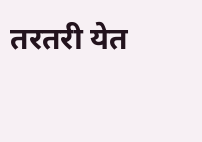तरतरी येत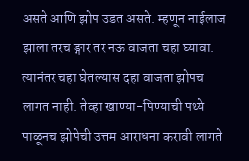असते आणि झोप उडत असते. म्हणून नाईलाज झाला तरच ङ्गार तर नऊ वाजता चहा घ्यावा. त्यानंतर चहा घेतल्यास दहा वाजता झोपच लागत नाही. तेव्हा खाण्या-पिण्याची पथ्ये पाळूनच झोपेची उत्तम आराधना करावी लागते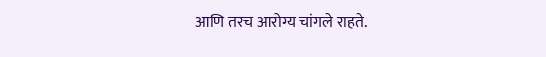आणि तरच आरोग्य चांगले राहते.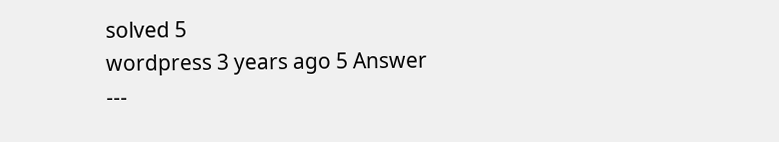solved 5
wordpress 3 years ago 5 Answer
---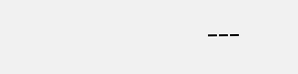---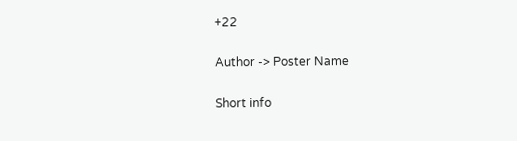+22

Author -> Poster Name

Short info